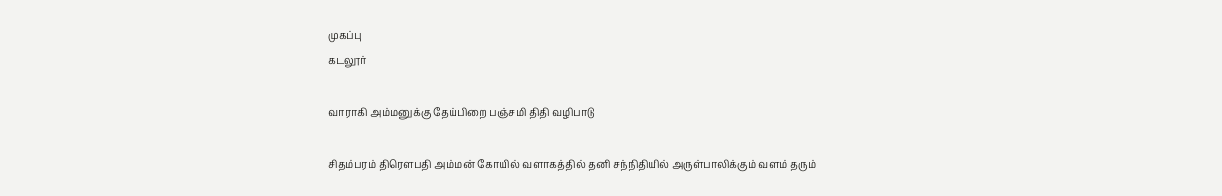முகப்பு
கடலூர்

வாராகி அம்மனுக்கு தேய்பிறை பஞ்சமி திதி வழிபாடு

சிதம்பரம் திரெளபதி அம்மன் கோயில் வளாகத்தில் தனி சந்நிதியில் அருள்பாலிக்கும் வளம் தரும்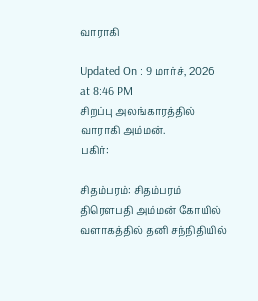வாராகி

Updated On : 9 மார்ச், 2026 at 8:46 PM
சிறப்பு அலங்காரத்தில் வாராகி அம்மன்.
பகிர்:

சிதம்பரம்: சிதம்பரம் திரெளபதி அம்மன் கோயில் வளாகத்தில் தனி சந்நிதியில்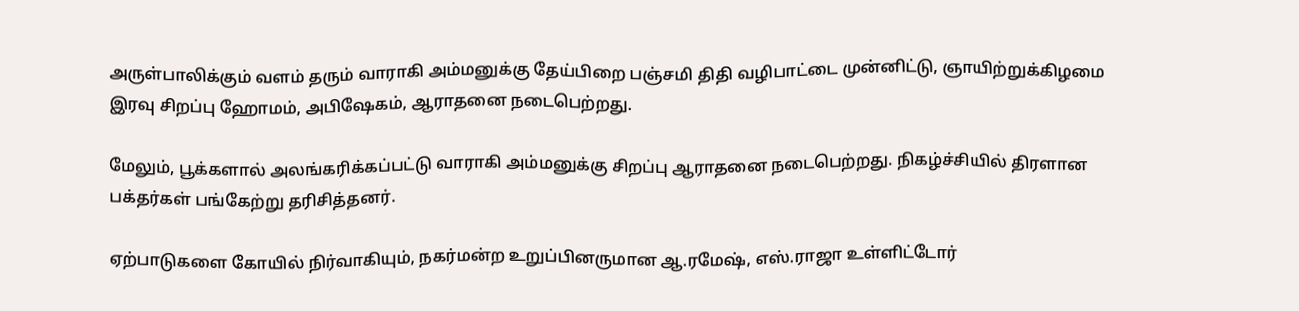அருள்பாலிக்கும் வளம் தரும் வாராகி அம்மனுக்கு தேய்பிறை பஞ்சமி திதி வழிபாட்டை முன்னிட்டு, ஞாயிற்றுக்கிழமை இரவு சிறப்பு ஹோமம், அபிஷேகம், ஆராதனை நடைபெற்றது.

மேலும், பூக்களால் அலங்கரிக்கப்பட்டு வாராகி அம்மனுக்கு சிறப்பு ஆராதனை நடைபெற்றது. நிகழ்ச்சியில் திரளான பக்தர்கள் பங்கேற்று தரிசித்தனர்.

ஏற்பாடுகளை கோயில் நிர்வாகியும், நகர்மன்ற உறுப்பினருமான ஆ.ரமேஷ், எஸ்.ராஜா உள்ளிட்டோர்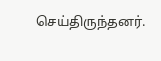செய்திருந்தனர்.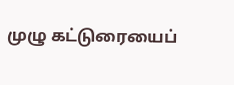முழு கட்டுரையைப்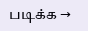படிக்க →